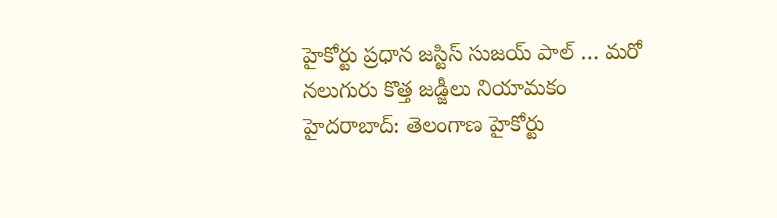హైకోర్టు ప్రధాన జస్టిస్ సుజయ్ పాల్ … మరో నలుగురు కొత్త జడ్జీలు నియామకం
హైదరాబాద్: తెలంగాణ హైకోర్టు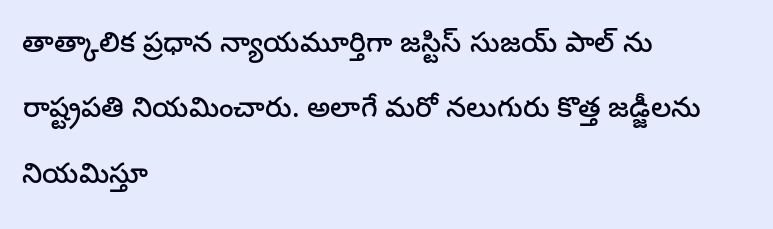తాత్కాలిక ప్రధాన న్యాయమూర్తిగా జస్టిస్ సుజయ్ పాల్ ను రాష్ట్రపతి నియమించారు. అలాగే మరో నలుగురు కొత్త జడ్జీలను నియమిస్తూ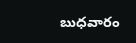బుధవారం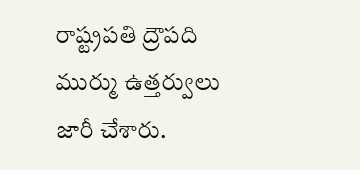రాష్ట్రపతి ద్రౌపది ముర్ము ఉత్తర్వులు జారీ చేశారు.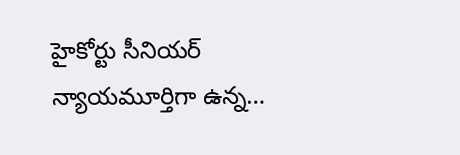హైకోర్టు సీనియర్ న్యాయమూర్తిగా ఉన్న…